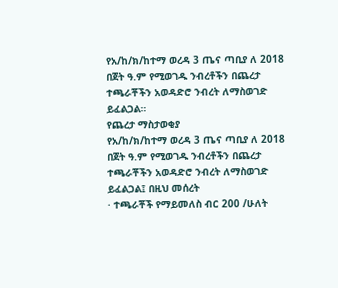የአ/ከ/ክ/ከተማ ወረዳ 3 ጤና ጣቢያ ለ 2018 በጀት ዓ.ም የሚወገዱ ንብረቶችን በጨረታ ተጫራቾችን አወዳድሮ ንብረት ለማስወገድ ይፈልጋል።
የጨረታ ማስታወቂያ
የአ/ከ/ክ/ከተማ ወረዳ 3 ጤና ጣቢያ ለ 2018 በጀት ዓ.ም የሚወገዱ ንብረቶችን በጨረታ ተጫራቾችን አወዳድሮ ንብረት ለማስወገድ ይፈልጋል፤ በዚህ መሰረት
· ተጫራቾች የማይመለስ ብር 200 /ሁለት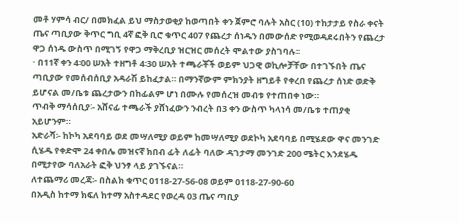መቶ ሃምሳ ብር/ በመክፈል ይህ ማስታወቂያ ከወጣበት ቀን ጀምሮ ባሉት አስር (10) ተከታታይ የስራ ቀናት ጤና ጣቢያው ቅጥር ግቢ 4ኛ ፎቅ ቢሮ ቁጥር 407 የጨረታ ሰነዱን በመውሰድ የሚወዳደሩበትን የጨረታ ዋጋ ሰነዱ ውስጥ በሚገኝ የዋጋ ማቅረቢያ ዝርዝር መሰረት ሞልተው ያስገባሉ፡፡
· በ11ኛ ቀን 4፡00 ሠአት ተዘግቶ 4፡30 ሠአት ተጫራቾች ወይም ህጋዊ ወኪሎቻቸው በተገኙበት ጤና ጣቢያው የመሰብሰቢያ አዳራሽ ይከፈታል። በማንኛውም ምክንያት ዘግይቶ የቀረበ የጨረታ ሰነድ ወድቅ ይሆናል መ/ቤቱ ጨረታውን በከፊልም ሆነ በሙሉ የመሰረዝ መብቱ የተጠበቀ ነው።
ጥብቅ ማሳሰቢያ∶- አሸናፊ ተጫራች ያሸነፈውን ንብረት በ3 ቀን ውስጥ ካላነሳ መ/ቤቱ ተጠያቂ አይሆንም።
አድራሻ፡- ከኮካ አደባባይ ወደ መሣለሚያ ወይም ከመሣለሚያ ወደኮካ አደባባይ በሚሄደው ዋና መንገድ ሲሄዱ የቀድሞ 24 ቀበሌ መዝናኛ ክበብ ፊት ለፊት ባለው ዳገታማ መንገድ 200 ሜትር እንደሄዱ በሚታየው ባለአራት ፎቅ ህንፃ ላይ ያገኙናል።
ለተጨማሪ መረጃ፡- በስልክ ቁጥር 0118-27-56-08 ወይም 0118-27-90-60
በአዲስ ከተማ ክፍለ ከተማ አስተዳደር የወረዳ 03 ጤና ጣቢያ